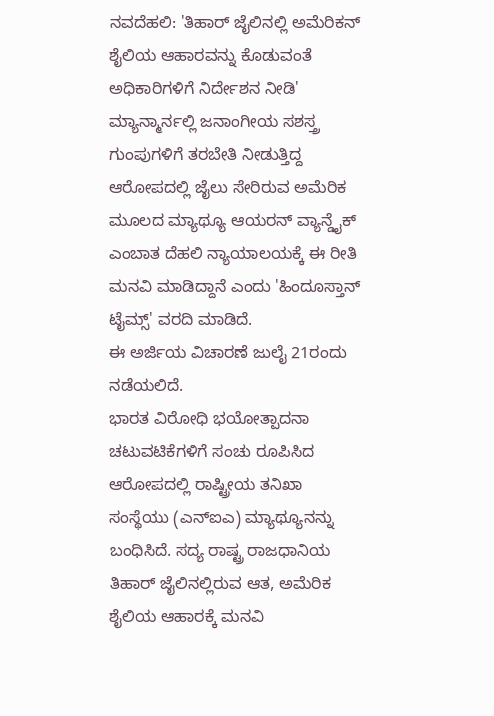ನವದೆಹಲಿ: 'ತಿಹಾರ್ ಜೈಲಿನಲ್ಲಿ ಅಮೆರಿಕನ್ ಶೈಲಿಯ ಆಹಾರವನ್ನು ಕೊಡುವಂತೆ ಅಧಿಕಾರಿಗಳಿಗೆ ನಿರ್ದೇಶನ ನೀಡಿ'
ಮ್ಯಾನ್ಮಾರ್ನಲ್ಲಿ ಜನಾಂಗೀಯ ಸಶಸ್ತ್ರ ಗುಂಪುಗಳಿಗೆ ತರಬೇತಿ ನೀಡುತ್ತಿದ್ದ ಆರೋಪದಲ್ಲಿ ಜೈಲು ಸೇರಿರುವ ಅಮೆರಿಕ ಮೂಲದ ಮ್ಯಾಥ್ಯೂ ಆಯರನ್ ವ್ಯಾನ್ಡೈಕ್ ಎಂಬಾತ ದೆಹಲಿ ನ್ಯಾಯಾಲಯಕ್ಕೆ ಈ ರೀತಿ ಮನವಿ ಮಾಡಿದ್ದಾನೆ ಎಂದು 'ಹಿಂದೂಸ್ತಾನ್ ಟೈಮ್ಸ್' ವರದಿ ಮಾಡಿದೆ.
ಈ ಅರ್ಜಿಯ ವಿಚಾರಣೆ ಜುಲೈ 21ರಂದು ನಡೆಯಲಿದೆ.
ಭಾರತ ವಿರೋಧಿ ಭಯೋತ್ಪಾದನಾ ಚಟುವಟಿಕೆಗಳಿಗೆ ಸಂಚು ರೂಪಿಸಿದ ಆರೋಪದಲ್ಲಿ ರಾಷ್ಟ್ರೀಯ ತನಿಖಾ ಸಂಸ್ಥೆಯು (ಎನ್ಐಎ) ಮ್ಯಾಥ್ಯೂನನ್ನು ಬಂಧಿಸಿದೆ. ಸದ್ಯ ರಾಷ್ಟ್ರ ರಾಜಧಾನಿಯ ತಿಹಾರ್ ಜೈಲಿನಲ್ಲಿರುವ ಆತ, ಅಮೆರಿಕ ಶೈಲಿಯ ಆಹಾರಕ್ಕೆ ಮನವಿ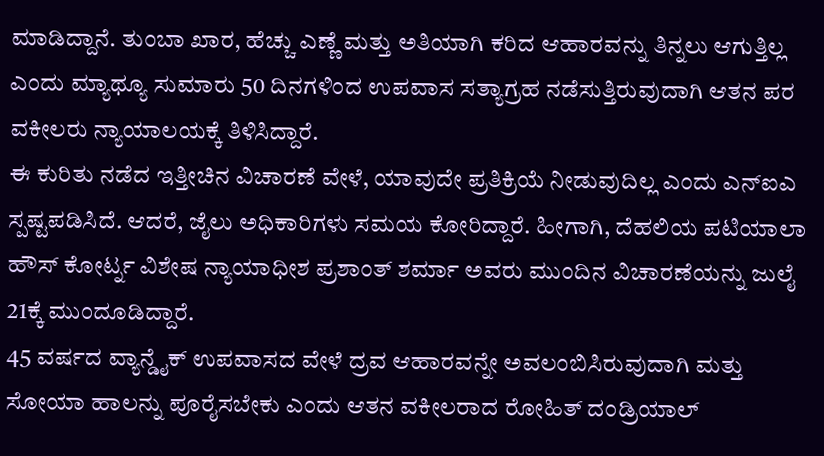ಮಾಡಿದ್ದಾನೆ. ತುಂಬಾ ಖಾರ, ಹೆಚ್ಚು ಎಣ್ಣೆ ಮತ್ತು ಅತಿಯಾಗಿ ಕರಿದ ಆಹಾರವನ್ನು ತಿನ್ನಲು ಆಗುತ್ತಿಲ್ಲ ಎಂದು ಮ್ಯಾಥ್ಯೂ ಸುಮಾರು 50 ದಿನಗಳಿಂದ ಉಪವಾಸ ಸತ್ಯಾಗ್ರಹ ನಡೆಸುತ್ತಿರುವುದಾಗಿ ಆತನ ಪರ ವಕೀಲರು ನ್ಯಾಯಾಲಯಕ್ಕೆ ತಿಳಿಸಿದ್ದಾರೆ.
ಈ ಕುರಿತು ನಡೆದ ಇತ್ತೀಚಿನ ವಿಚಾರಣೆ ವೇಳೆ, ಯಾವುದೇ ಪ್ರತಿಕ್ರಿಯೆ ನೀಡುವುದಿಲ್ಲ ಎಂದು ಎನ್ಐಎ ಸ್ಪಷ್ಟಪಡಿಸಿದೆ. ಆದರೆ, ಜೈಲು ಅಧಿಕಾರಿಗಳು ಸಮಯ ಕೋರಿದ್ದಾರೆ. ಹೀಗಾಗಿ, ದೆಹಲಿಯ ಪಟಿಯಾಲಾ ಹೌಸ್ ಕೋರ್ಟ್ನ ವಿಶೇಷ ನ್ಯಾಯಾಧೀಶ ಪ್ರಶಾಂತ್ ಶರ್ಮಾ ಅವರು ಮುಂದಿನ ವಿಚಾರಣೆಯನ್ನು ಜುಲೈ 21ಕ್ಕೆ ಮುಂದೂಡಿದ್ದಾರೆ.
45 ವರ್ಷದ ವ್ಯಾನ್ಡೈಕ್ ಉಪವಾಸದ ವೇಳೆ ದ್ರವ ಆಹಾರವನ್ನೇ ಅವಲಂಬಿಸಿರುವುದಾಗಿ ಮತ್ತು ಸೋಯಾ ಹಾಲನ್ನು ಪೂರೈಸಬೇಕು ಎಂದು ಆತನ ವಕೀಲರಾದ ರೋಹಿತ್ ದಂಡ್ರಿಯಾಲ್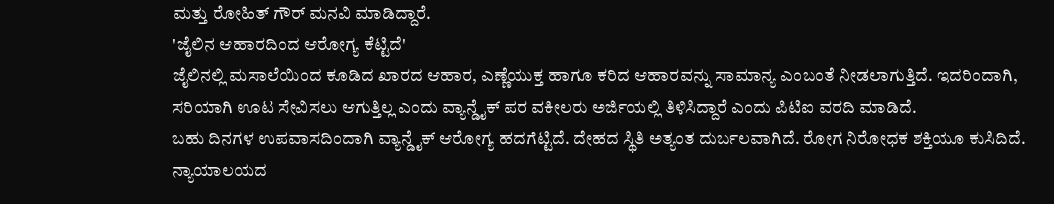ಮತ್ತು ರೋಹಿತ್ ಗೌರ್ ಮನವಿ ಮಾಡಿದ್ದಾರೆ.
'ಜೈಲಿನ ಆಹಾರದಿಂದ ಆರೋಗ್ಯ ಕೆಟ್ಟಿದೆ'
ಜೈಲಿನಲ್ಲಿ ಮಸಾಲೆಯಿಂದ ಕೂಡಿದ ಖಾರದ ಆಹಾರ, ಎಣ್ಣೆಯುಕ್ತ ಹಾಗೂ ಕರಿದ ಆಹಾರವನ್ನು ಸಾಮಾನ್ಯ ಎಂಬಂತೆ ನೀಡಲಾಗುತ್ತಿದೆ. ಇದರಿಂದಾಗಿ, ಸರಿಯಾಗಿ ಊಟ ಸೇವಿಸಲು ಆಗುತ್ತಿಲ್ಲ ಎಂದು ವ್ಯಾನ್ಡೈಕ್ ಪರ ವಕೀಲರು ಅರ್ಜಿಯಲ್ಲಿ ತಿಳಿಸಿದ್ದಾರೆ ಎಂದು ಪಿಟಿಐ ವರದಿ ಮಾಡಿದೆ.
ಬಹು ದಿನಗಳ ಉಪವಾಸದಿಂದಾಗಿ ವ್ಯಾನ್ಡೈಕ್ ಆರೋಗ್ಯ ಹದಗೆಟ್ಟಿದೆ. ದೇಹದ ಸ್ಥಿತಿ ಅತ್ಯಂತ ದುರ್ಬಲವಾಗಿದೆ. ರೋಗ ನಿರೋಧಕ ಶಕ್ತಿಯೂ ಕುಸಿದಿದೆ. ನ್ಯಾಯಾಲಯದ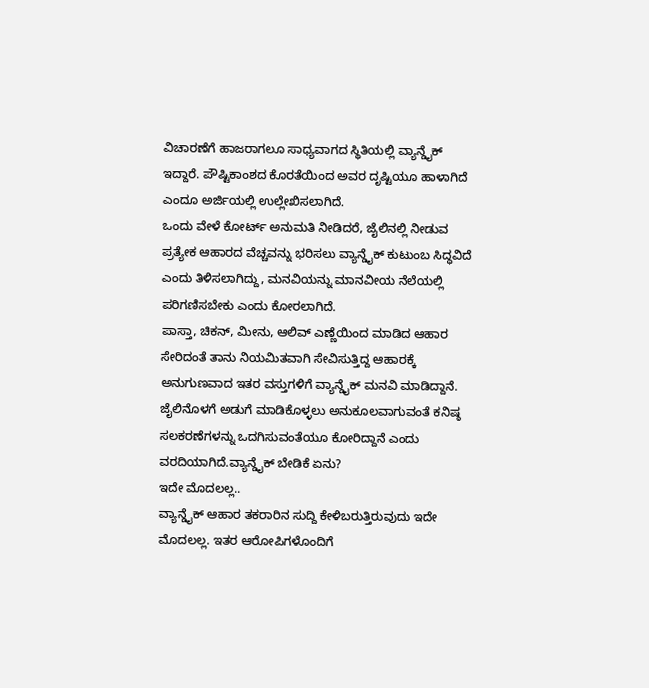ವಿಚಾರಣೆಗೆ ಹಾಜರಾಗಲೂ ಸಾಧ್ಯವಾಗದ ಸ್ಥಿತಿಯಲ್ಲಿ ವ್ಯಾನ್ಡೈಕ್ ಇದ್ದಾರೆ. ಪೌಷ್ಟಿಕಾಂಶದ ಕೊರತೆಯಿಂದ ಅವರ ದೃಷ್ಟಿಯೂ ಹಾಳಾಗಿದೆ ಎಂದೂ ಅರ್ಜಿಯಲ್ಲಿ ಉಲ್ಲೇಖಿಸಲಾಗಿದೆ.
ಒಂದು ವೇಳೆ ಕೋರ್ಟ್ ಅನುಮತಿ ನೀಡಿದರೆ, ಜೈಲಿನಲ್ಲಿ ನೀಡುವ ಪ್ರತ್ಯೇಕ ಆಹಾರದ ವೆಚ್ಚವನ್ನು ಭರಿಸಲು ವ್ಯಾನ್ಡೈಕ್ ಕುಟುಂಬ ಸಿದ್ಧವಿದೆ ಎಂದು ತಿಳಿಸಲಾಗಿದ್ದು, ಮನವಿಯನ್ನು ಮಾನವೀಯ ನೆಲೆಯಲ್ಲಿ ಪರಿಗಣಿಸಬೇಕು ಎಂದು ಕೋರಲಾಗಿದೆ.
ಪಾಸ್ತಾ, ಚಿಕನ್, ಮೀನು, ಆಲಿವ್ ಎಣ್ಣೆಯಿಂದ ಮಾಡಿದ ಆಹಾರ ಸೇರಿದಂತೆ ತಾನು ನಿಯಮಿತವಾಗಿ ಸೇವಿಸುತ್ತಿದ್ದ ಆಹಾರಕ್ಕೆ ಅನುಗುಣವಾದ ಇತರ ವಸ್ತುಗಳಿಗೆ ವ್ಯಾನ್ಡೈಕ್ ಮನವಿ ಮಾಡಿದ್ದಾನೆ. ಜೈಲಿನೊಳಗೆ ಅಡುಗೆ ಮಾಡಿಕೊಳ್ಳಲು ಅನುಕೂಲವಾಗುವಂತೆ ಕನಿಷ್ಠ ಸಲಕರಣೆಗಳನ್ನು ಒದಗಿಸುವಂತೆಯೂ ಕೋರಿದ್ದಾನೆ ಎಂದು ವರದಿಯಾಗಿದೆ.ವ್ಯಾನ್ಡೈಕ್ ಬೇಡಿಕೆ ಏನು?
ಇದೇ ಮೊದಲಲ್ಲ..
ವ್ಯಾನ್ಡೈಕ್ ಆಹಾರ ತಕರಾರಿನ ಸುದ್ದಿ ಕೇಳಿಬರುತ್ತಿರುವುದು ಇದೇ ಮೊದಲಲ್ಲ. ಇತರ ಆರೋಪಿಗಳೊಂದಿಗೆ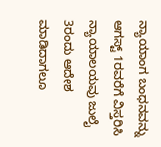ನ್ಯಾಯಾಂಗ ಬಂಧನವನ್ನು ಆಗಸ್ಟ್ 1ರವರೆಗೆ ವಿಸ್ತರಿಸಿ ನ್ಯಾಯಾಲಯವು ಜುಲೈ 3ರಂದು ಆದೇಶ ಮಾಡಿದಾಗಲೂ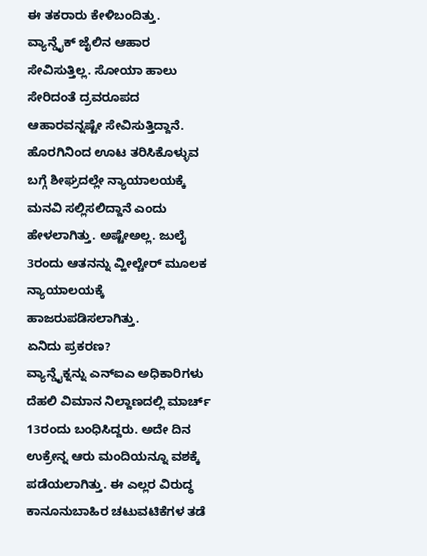ಈ ತಕರಾರು ಕೇಳಿಬಂದಿತ್ತು.
ವ್ಯಾನ್ಡೈಕ್ ಜೈಲಿನ ಆಹಾರ ಸೇವಿಸುತ್ತಿಲ್ಲ. ಸೋಯಾ ಹಾಲು ಸೇರಿದಂತೆ ದ್ರವರೂಪದ ಆಹಾರವನ್ನಷ್ಟೇ ಸೇವಿಸುತ್ತಿದ್ದಾನೆ. ಹೊರಗಿನಿಂದ ಊಟ ತರಿಸಿಕೊಳ್ಳುವ ಬಗ್ಗೆ ಶೀಘ್ರದಲ್ಲೇ ನ್ಯಾಯಾಲಯಕ್ಕೆ ಮನವಿ ಸಲ್ಲಿಸಲಿದ್ದಾನೆ ಎಂದು ಹೇಳಲಾಗಿತ್ತು. ಅಷ್ಟೇಅಲ್ಲ. ಜುಲೈ 3ರಂದು ಆತನನ್ನು ವ್ಹೀಲ್ಚೇರ್ ಮೂಲಕ ನ್ಯಾಯಾಲಯಕ್ಕೆ ಹಾಜರುಪಡಿಸಲಾಗಿತ್ತು.
ಏನಿದು ಪ್ರಕರಣ?
ವ್ಯಾನ್ಡೈಕ್ನನ್ನು ಎನ್ಐಎ ಅಧಿಕಾರಿಗಳು ದೆಹಲಿ ವಿಮಾನ ನಿಲ್ದಾಣದಲ್ಲಿ ಮಾರ್ಚ್ 13ರಂದು ಬಂಧಿಸಿದ್ದರು. ಅದೇ ದಿನ ಉಕ್ರೇನ್ನ ಆರು ಮಂದಿಯನ್ನೂ ವಶಕ್ಕೆ ಪಡೆಯಲಾಗಿತ್ತು. ಈ ಎಲ್ಲರ ವಿರುದ್ಧ ಕಾನೂನುಬಾಹಿರ ಚಟುವಟಿಕೆಗಳ ತಡೆ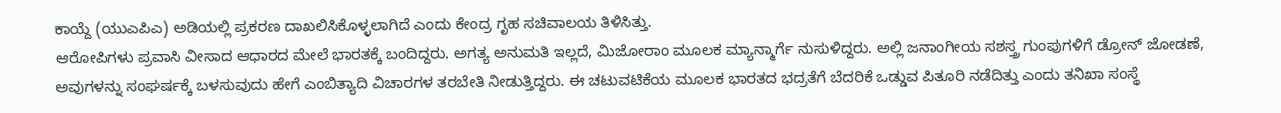ಕಾಯ್ದೆ (ಯುಎಪಿಎ) ಅಡಿಯಲ್ಲಿ ಪ್ರಕರಣ ದಾಖಲಿಸಿಕೊಳ್ಳಲಾಗಿದೆ ಎಂದು ಕೇಂದ್ರ ಗೃಹ ಸಚಿವಾಲಯ ತಿಳಿಸಿತ್ತು.
ಆರೋಪಿಗಳು ಪ್ರವಾಸಿ ವೀಸಾದ ಆಧಾರದ ಮೇಲೆ ಭಾರತಕ್ಕೆ ಬಂದಿದ್ದರು. ಅಗತ್ಯ ಅನುಮತಿ ಇಲ್ಲದೆ, ಮಿಜೋರಾಂ ಮೂಲಕ ಮ್ಯಾನ್ಮಾರ್ಗೆ ನುಸುಳಿದ್ದರು. ಅಲ್ಲಿ ಜನಾಂಗೀಯ ಸಶಸ್ತ್ರ ಗುಂಪುಗಳಿಗೆ ಡ್ರೋನ್ ಜೋಡಣೆ, ಅವುಗಳನ್ನು ಸಂಘರ್ಷಕ್ಕೆ ಬಳಸುವುದು ಹೇಗೆ ಎಂಬಿತ್ಯಾದಿ ವಿಚಾರಗಳ ತರಬೇತಿ ನೀಡುತ್ತಿದ್ದರು. ಈ ಚಟುವಟಿಕೆಯ ಮೂಲಕ ಭಾರತದ ಭದ್ರತೆಗೆ ಬೆದರಿಕೆ ಒಡ್ಡುವ ಪಿತೂರಿ ನಡೆದಿತ್ತು ಎಂದು ತನಿಖಾ ಸಂಸ್ಥೆ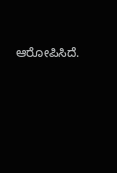ಆರೋಪಿಸಿದೆ.